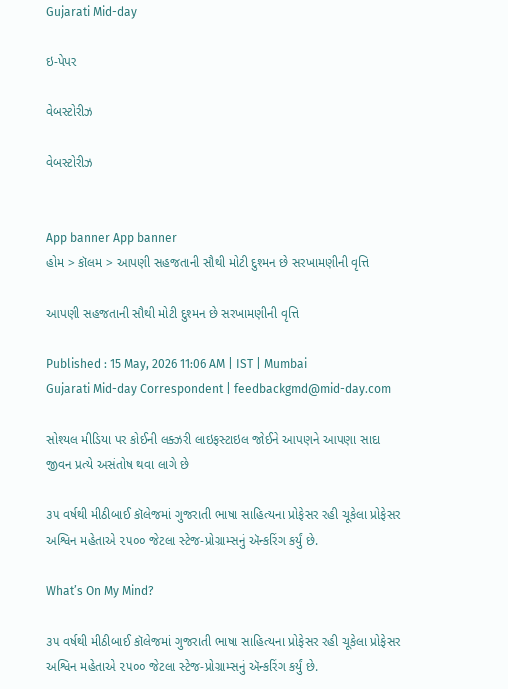Gujarati Mid-day

ઇ-પેપર

વેબસ્ટોરીઝ

વેબસ્ટોરીઝ


App banner App banner
હોમ > કૉલમ > આપણી સહજતાની સૌથી મોટી દુશ્મન છે સરખામણીની વૃત્તિ

આપણી સહજતાની સૌથી મોટી દુશ્મન છે સરખામણીની વૃત્તિ

Published : 15 May, 2026 11:06 AM | IST | Mumbai
Gujarati Mid-day Correspondent | feedbackgmd@mid-day.com

સોશ્યલ મીડિયા પર કોઈની લક્ઝરી લાઇફસ્ટાઇલ જોઈને આપણને આપણા સાદા જીવન પ્રત્યે અસંતોષ થવા લાગે છે

૩૫ વર્ષથી મીઠીબાઈ કૉલેજમાં ગુજરાતી ભાષા સાહિત્યના પ્રોફેસર રહી ચૂકેલા પ્રોફેસર અશ્વિન મહેતાએ ૨૫૦૦ જેટલા સ્ટેજ-પ્રોગ્રામ્સનું ઍન્કરિંગ કર્યું છે.

What’s On My Mind?

૩૫ વર્ષથી મીઠીબાઈ કૉલેજમાં ગુજરાતી ભાષા સાહિત્યના પ્રોફેસર રહી ચૂકેલા પ્રોફેસર અશ્વિન મહેતાએ ૨૫૦૦ જેટલા સ્ટેજ-પ્રોગ્રામ્સનું ઍન્કરિંગ કર્યું છે.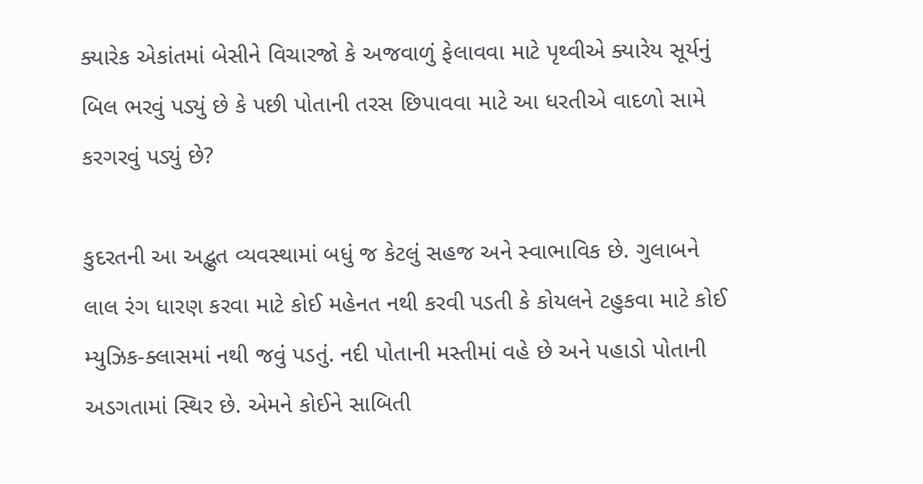ક્યારેક એકાંતમાં બેસીને વિચારજો કે અજવાળું ફેલાવવા માટે પૃથ્વીએ ક્યારેય સૂર્યનું બિલ ભરવું પડ્યું છે કે પછી પોતાની તરસ છિપાવવા માટે આ ધરતીએ વાદળો સામે કરગરવું પડ્યું છે?

કુદરતની આ અદ્ભુત વ્યવસ્થામાં બધું જ કેટલું સહજ અને સ્વાભાવિક છે. ગુલાબને લાલ રંગ ધારણ કરવા માટે કોઈ મહેનત નથી કરવી પડતી કે કોયલને ટહુકવા માટે કોઈ મ્યુઝિક-ક્લાસમાં નથી જવું પડતું. નદી પોતાની મસ્તીમાં વહે છે અને પહાડો પોતાની અડગતામાં સ્થિર છે. એમને કોઈને સાબિતી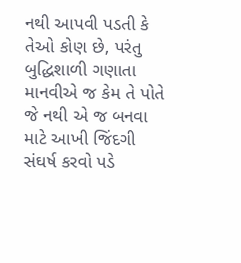નથી આપવી પડતી કે તેઓ કોણ છે, પરંતુ બુદ્ધિશાળી ગણાતા માનવીએ જ કેમ તે પોતે જે નથી એ જ બનવા માટે આખી જિંદગી સંઘર્ષ કરવો પડે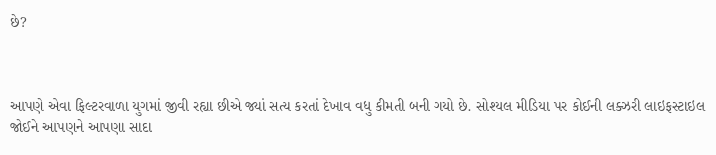છે?



આપણે એવા ફિલ્ટરવાળા યુગમાં જીવી રહ્યા છીએ જ્યાં સત્ય કરતાં દેખાવ વધુ કીમતી બની ગયો છે. સોશ્યલ મીડિયા પર કોઈની લક્ઝરી લાઇફસ્ટાઇલ જોઈને આપણને આપણા સાદા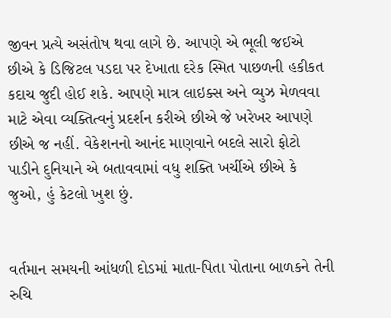જીવન પ્રત્યે અસંતોષ થવા લાગે છે. આપણે એ ભૂલી જઈએ છીએ કે ડિજિટલ પડદા પર દેખાતા દરેક સ્મિત પાછળની હકીકત કદાચ જુદી હોઈ શકે. આપણે માત્ર લાઇક્સ અને વ્યુઝ મેળવવા માટે એવા વ્યક્તિત્વનું પ્રદર્શન કરીએ છીએ જે ખરેખર આપણે છીએ જ નહીં. વેકેશનનો આનંદ માણવાને બદલે સારો ફોટો પાડીને દુનિયાને એ બતાવવામાં વધુ શક્તિ ખર્ચીએ છીએ કે જુઓ, હું કેટલો ખુશ છું.


વર્તમાન સમયની આંધળી દોડમાં માતા-પિતા પોતાના બાળકને તેની રુચિ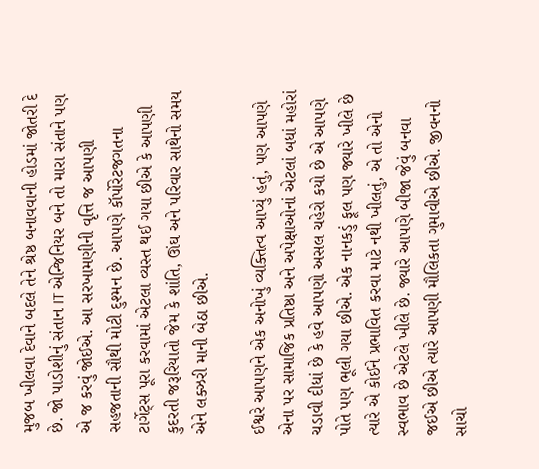મુજબ ખીલવા દેવાને બદલે તેને શ્રેષ્ઠ બનાવવાની હોડમાં જોતરી દે છે. જો પાડોશીનું સંતાન IT એન્જિનિયર બને તો મારા સંતાને પણ એ જ કરવું જોઈએ. આ સરખામણીની વૃત્તિ જ આપણી સહજતાની સૌથી મોટી દુશ્મન છે. આપણે કૉર્પોરેટજગતના ટાર્ગેટ્સ પૂરા કરવામાં એટલા વ્યસ્ત થઈ ગયા છીએ કે આપણી કુદરતી જરૂરિયાતો જેમ કે શાંતિ, ઊંઘ અને પરિવાર સાથેનો સમય એને લક્ઝરી માની બેઠા છીએ.

ઈશ્વરે આપણને એક અનોખું વ્યક્તિત્વ આપ્યું હતું, પણ આપણે એના પર સામાજિક પ્રતિષ્ઠા અને અપેક્ષાઓનાં એટલાં બધાં મહોરાં ચડાવી દીધાં છે કે હવે આપણો અસલ ચહેરો કયો છે એ આપણે પોતે પણ ભૂલી ગયા છીએ. એક નાનકડું ફૂલ પણ જ્યારે ખીલે છે ત્યારે એ કોઈને પ્રભાવિત કરવા માટે નથી ખીલતું, એ તો એનો સ્વભાવ છે એટલે ખીલે છે. જ્યારે આપણે બીજા જેવું બનવા જઈએ છીએ ત્યારે આપણી મૌલિકતા ગુમાવીએ છીએ. જીવનનો સાચો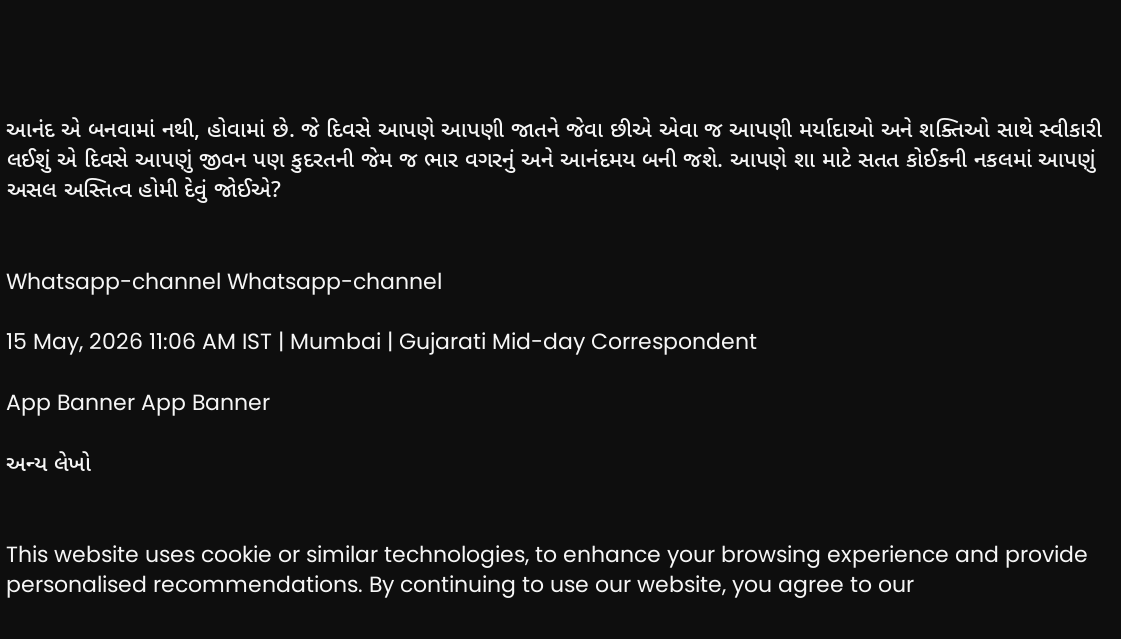આનંદ એ બનવામાં નથી, હોવામાં છે. જે દિવસે આપણે આપણી જાતને જેવા છીએ એવા જ આપણી મર્યાદાઓ અને શક્તિઓ સાથે સ્વીકારી લઈશું એ દિવસે આપણું જીવન પણ કુદરતની જેમ જ ભાર વગરનું અને આનંદમય બની જશે. આપણે શા માટે સતત કોઈકની નકલમાં આપણું અસલ અસ્તિત્વ હોમી દેવું જોઈએ?


Whatsapp-channel Whatsapp-channel

15 May, 2026 11:06 AM IST | Mumbai | Gujarati Mid-day Correspondent

App Banner App Banner

અન્ય લેખો


This website uses cookie or similar technologies, to enhance your browsing experience and provide personalised recommendations. By continuing to use our website, you agree to our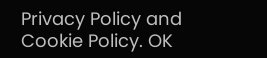Privacy Policy and Cookie Policy. OK